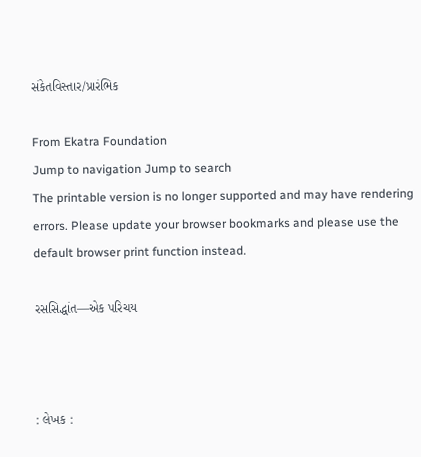સંકેતવિસ્તાર/પ્રારંભિક

From Ekatra Foundation
Jump to navigation Jump to search
The printable version is no longer supported and may have rendering errors. Please update your browser bookmarks and please use the default browser print function instead.

રસસિદ્ધાંત—એક પરિચય



: લેખક :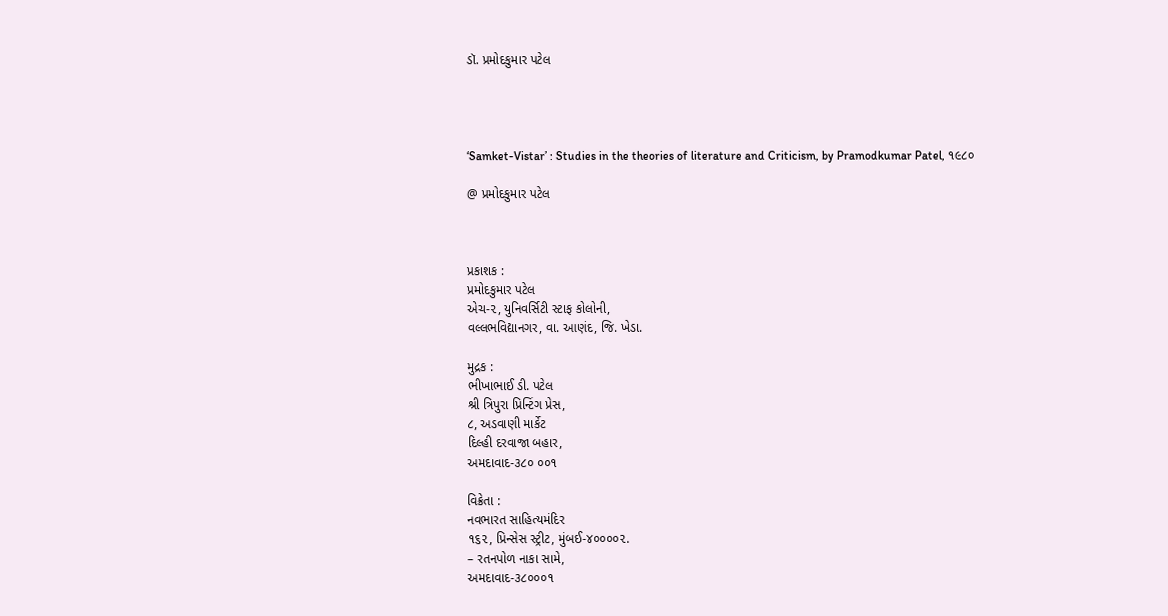ડૉ. પ્રમોદકુમાર પટેલ




‘Samket-Vistar’ : Studies in the theories of literature and Criticism, by Pramodkumar Patel, ૧૯૮૦

@ પ્રમોદકુમાર પટેલ



પ્રકાશક :
પ્રમોદકુમાર પટેલ
એચ-૨, યુનિવર્સિટી સ્ટાફ કોલોની,
વલ્લભવિદ્યાનગર, વા. આણંદ, જિ. ખેડા.

મુદ્રક :
ભીખાભાઈ ડી. પટેલ
શ્રી ત્રિપુરા પ્રિન્ટિંગ પ્રેસ,
૮, અડવાણી માર્કેટ
દિલ્હી દરવાજા બહાર,
અમદાવાદ-૩૮૦ ૦૦૧

વિક્રેતા :
નવભારત સાહિત્યમંદિર
૧૬૨, પ્રિન્સેસ સ્ટ્રીટ, મુંબઈ-૪૦૦૦૦૨.
– રતનપોળ નાકા સામે,
અમદાવાદ-૩૮૦૦૦૧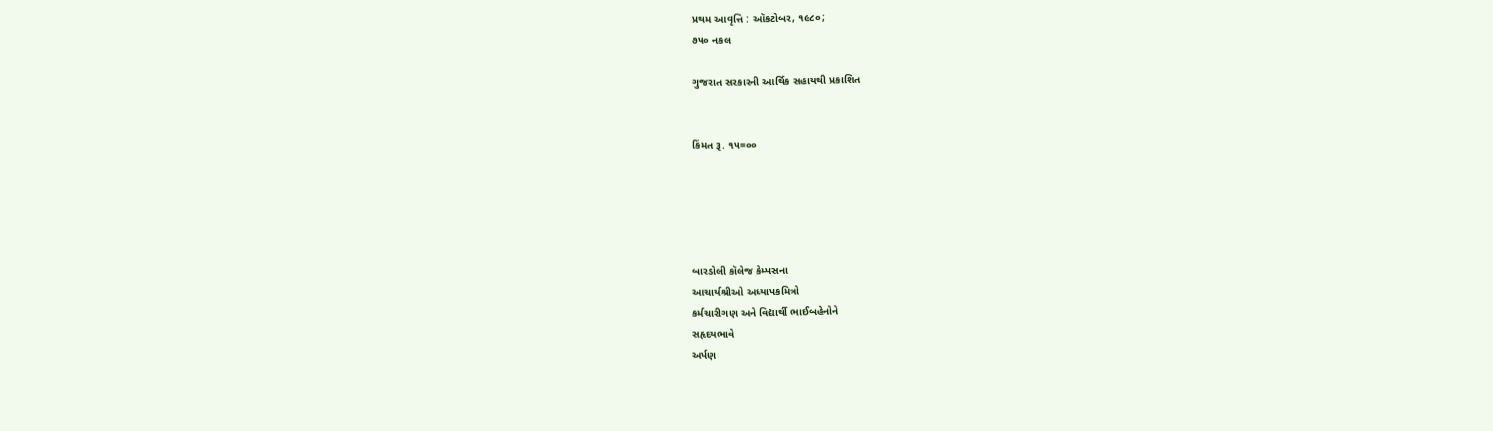પ્રથમ આવૃત્તિ : ઑકટોબર, ૧૯૮૦;
૭૫૦ નકલ

ગુજરાત સરકારની આર્થિક સહાયથી પ્રકાશિત


કિંમત રૂ. ૧૫=૦૦





બારડોલી કૉલેજ કેમ્પસના
આચાર્યશ્રીઓ અધ્યાપકમિત્રો
કર્મચારીગણ અને વિદ્યાર્થી ભાઈબહેનોને
સહૃદયભાવે
અર્પણ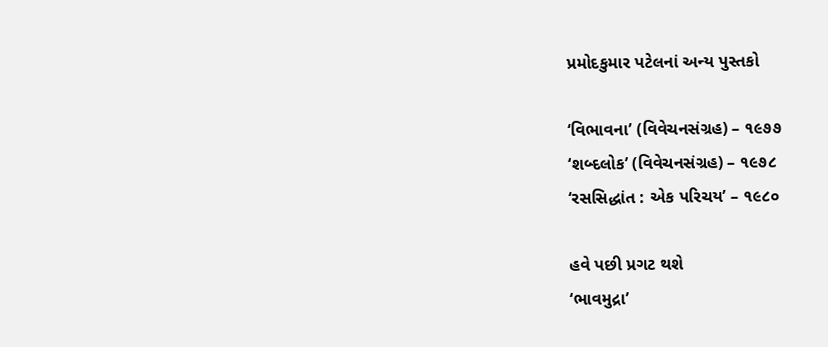પ્રમોદકુમાર પટેલનાં અન્ય પુસ્તકો

‘વિભાવના’ (વિવેચનસંગ્રહ) – ૧૯૭૭
‘શબ્દલોક’ (વિવેચનસંગ્રહ) – ૧૯૭૮
‘રસસિદ્ધાંત : એક પરિચય’ – ૧૯૮૦

હવે પછી પ્રગટ થશે
‘ભાવમુદ્રા’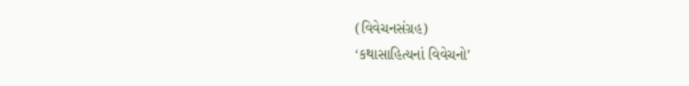(વિવેચનસંગ્રહ)
‘કથાસાહિત્યનાં વિવેચનો’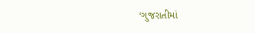‘ગુજરાતીમાં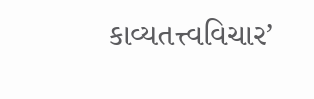કાવ્યતત્ત્વવિચાર’